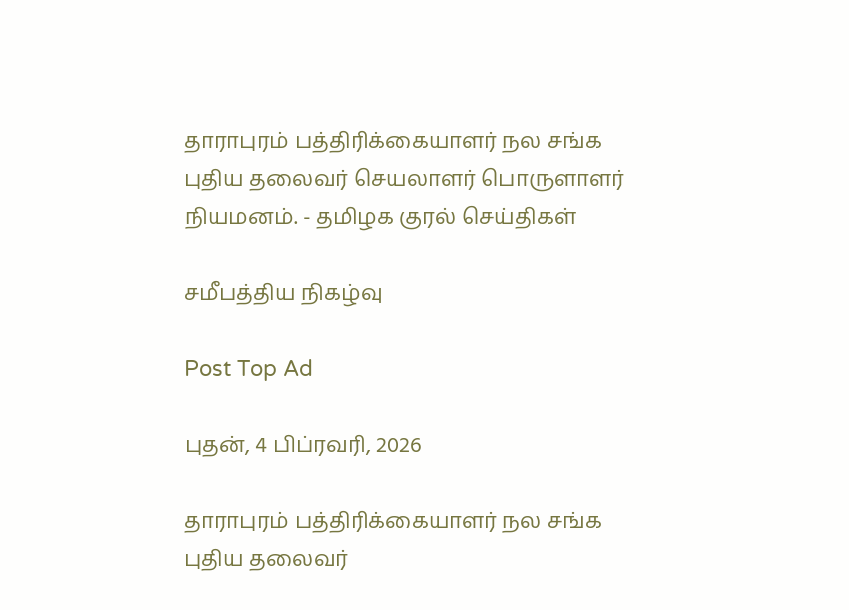தாராபுரம் பத்திரிக்கையாளர் நல சங்க புதிய தலைவர் செயலாளர் பொருளாளர் நியமனம். - தமிழக குரல் செய்திகள்

சமீபத்திய நிகழ்வு

Post Top Ad

புதன், 4 பிப்ரவரி, 2026

தாராபுரம் பத்திரிக்கையாளர் நல சங்க புதிய தலைவர்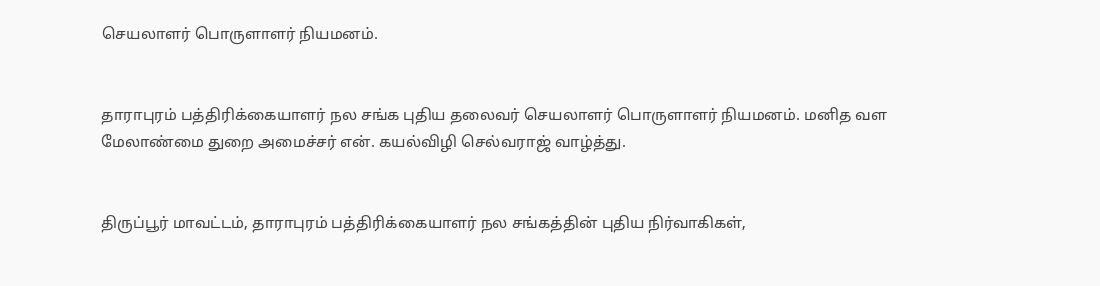செயலாளர் பொருளாளர் நியமனம்.


தாராபுரம் பத்திரிக்கையாளர் நல சங்க புதிய தலைவர் செயலாளர் பொருளாளர் நியமனம். மனித வள மேலாண்மை துறை அமைச்சர் என். கயல்விழி செல்வராஜ் வாழ்த்து.


திருப்பூர் மாவட்டம், தாராபுரம் பத்திரிக்கையாளர் நல சங்கத்தின் புதிய நிர்வாகிகள்,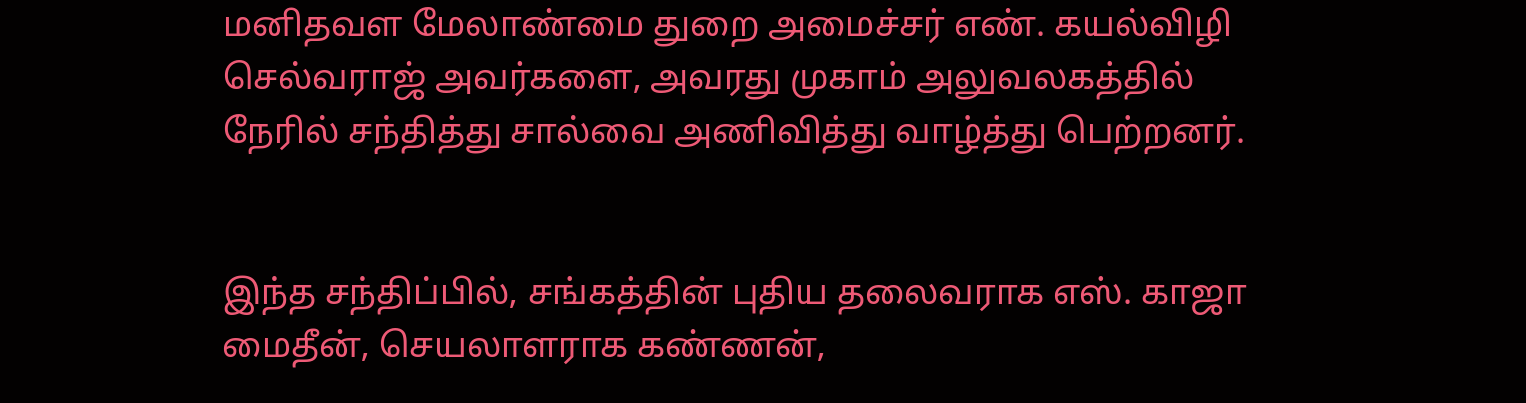மனிதவள மேலாண்மை துறை அமைச்சர் எண். கயல்விழி செல்வராஜ் அவர்களை, அவரது முகாம் அலுவலகத்தில் நேரில் சந்தித்து சால்வை அணிவித்து வாழ்த்து பெற்றனர்.


இந்த சந்திப்பில், சங்கத்தின் புதிய தலைவராக எஸ். காஜா மைதீன், செயலாளராக கண்ணன்,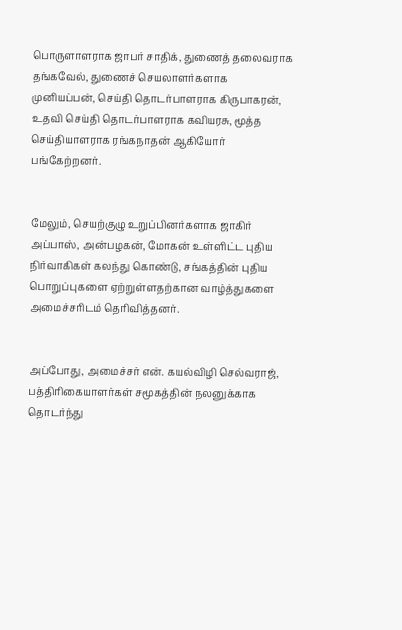பொருளாளராக ஜாபர் சாதிக், துணைத் தலைவராக தங்கவேல், துணைச் செயலாளர்களாக முனியப்பன், செய்தி தொடர்பாளராக கிருபாகரன், உதவி செய்தி தொடர்பாளராக கவியரசு, மூத்த செய்தியாளராக ரங்கநாதன் ஆகியோர் பங்கேற்றனர்.


மேலும், செயற்குழு உறுப்பினர்களாக ஜாகிர் அப்பாஸ், அன்பழகன், மோகன் உள்ளிட்ட புதிய நிர்வாகிகள் கலந்து கொண்டு, சங்கத்தின் புதிய பொறுப்புகளை ஏற்றுள்ளதற்கான வாழ்த்துகளை அமைச்சரிடம் தெரிவித்தனர்.


அப்போது, அமைச்சர் என். கயல்விழி செல்வராஜ், பத்திரிகையாளர்கள் சமூகத்தின் நலனுக்காக தொடர்ந்து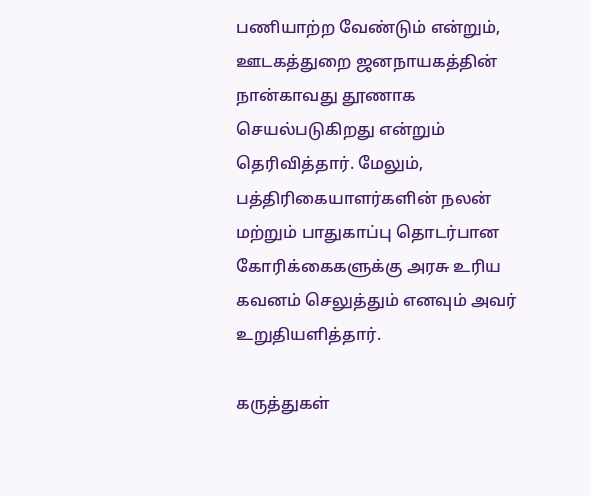பணியாற்ற வேண்டும் என்றும், ஊடகத்துறை ஜனநாயகத்தின் நான்காவது தூணாக செயல்படுகிறது என்றும் தெரிவித்தார். மேலும், பத்திரிகையாளர்களின் நலன் மற்றும் பாதுகாப்பு தொடர்பான கோரிக்கைகளுக்கு அரசு உரிய கவனம் செலுத்தும் எனவும் அவர் உறுதியளித்தார்.

கருத்துகள்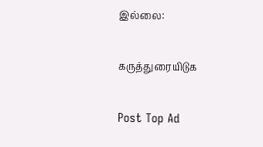இல்லை:

கருத்துரையிடுக

Post Top Ad